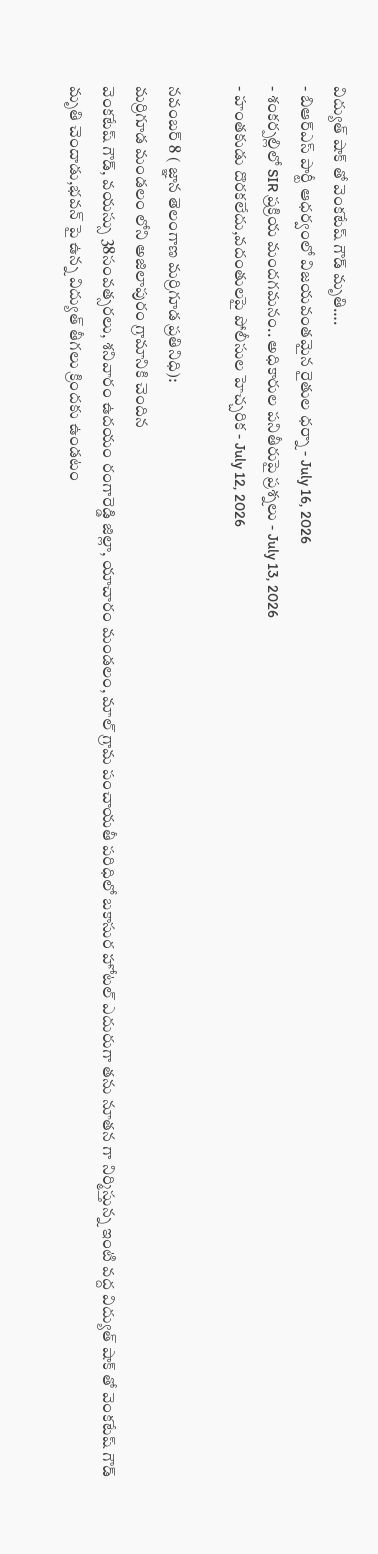విద్యుత్ షాక్ తో వెంకటేష్ గౌడ్ మృతి….
- బిఆర్ఎస్ పార్టీ ఆధర్వంలో విజయవంతమైన రైతుల ధర్నా - July 16, 2026
- శంకర్పల్లిలో SIR ప్రక్రియ మందగమనం.. అధికారుల పనితీరుపై ప్రశ్నలు - July 13, 2026
- హంతకుడు దొరకలేదు,వదంతులపై పోలీసుల హెచ్చరిక - July 12, 2026

నవంబర్ 8 ( జ్ఞాన తెలంగాణ మర్రిగూడ ప్రతినిధి):
మర్రిగూడ మండలం లోని అజిలాపురం గ్రామానికి చెందిన
వెంకటేష్ గౌడ్, వయస్సు 38సంవత్సరలు, శనివారం ఉదయం రంగారెడ్డి జిల్లా, యాచారం మండలం, మాల్ గ్రామ పంచాయతీ పరిధిలో బకాసుర హోటల్ ఎదురుగా తను నూతన గా నిర్మిస్తున్న ఇంటి వద్ద విద్యుత్ షాక్ తో వెంకటేష్ గౌడ్ మృతి చెందాడు,భవన్ పై ఉన్న విద్యుత్ తీగలు క్రిందకు ఉండటం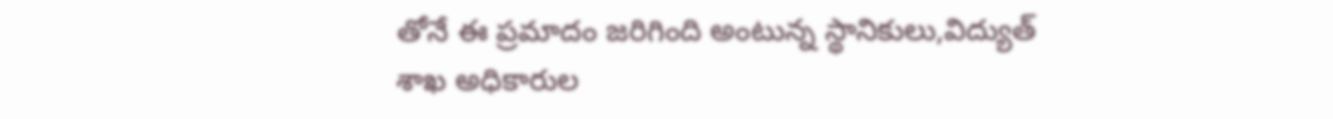తోనే ఈ ప్రమాదం జరిగింది అంటున్న స్థానికులు,విద్యుత్ శాఖ అధికారుల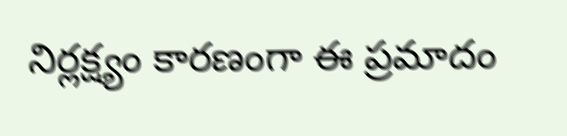నిర్లక్ష్యం కారణంగా ఈ ప్రమాదం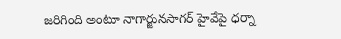జరిగింది అంటూ నాగార్జునసాగర్ హైవేపై ధర్నా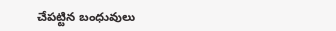చేపట్టిన బంధువులు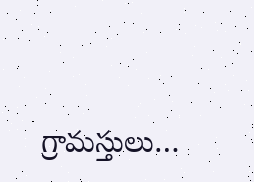గ్రామస్తులు…